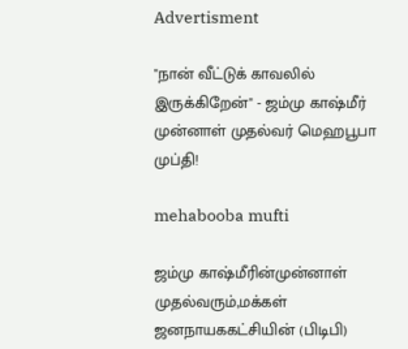Advertisment

"நான் வீட்டுக் காவலில் இருக்கிறேன்" - ஜம்மு காஷ்மீர் முன்னாள் முதல்வர் மெஹபூபா முப்தி!

mehabooba mufti

ஜம்மு காஷ்மீரின்முன்னாள் முதல்வரும்,மக்கள் ஜனநாயககட்சியின் (பிடிபி)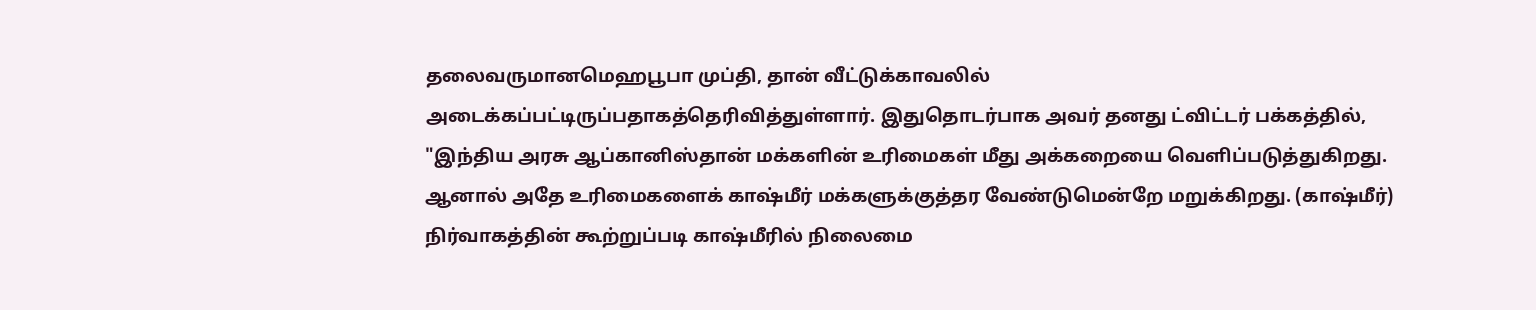தலைவருமானமெஹபூபா முப்தி, தான் வீட்டுக்காவலில் அடைக்கப்பட்டிருப்பதாகத்தெரிவித்துள்ளார். இதுதொடர்பாக அவர் தனது ட்விட்டர் பக்கத்தில், "இந்திய அரசு ஆப்கானிஸ்தான் மக்களின் உரிமைகள் மீது அக்கறையை வெளிப்படுத்துகிறது. ஆனால் அதே உரிமைகளைக் காஷ்மீர் மக்களுக்குத்தர வேண்டுமென்றே மறுக்கிறது. (காஷ்மீர்) நிர்வாகத்தின் கூற்றுப்படி காஷ்மீரில் நிலைமை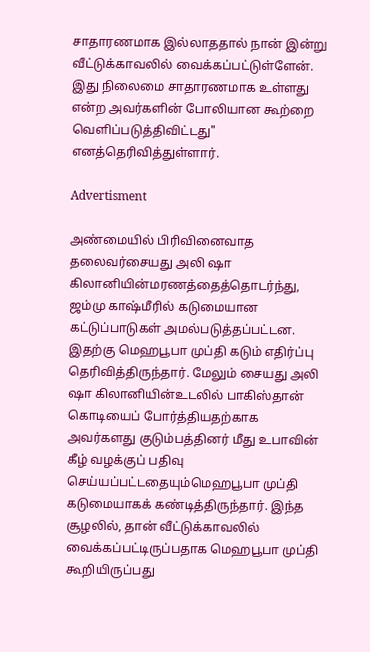சாதாரணமாக இல்லாததால் நான் இன்று வீட்டுக்காவலில் வைக்கப்பட்டுள்ளேன். இது நிலைமை சாதாரணமாக உள்ளது என்ற அவர்களின் போலியான கூற்றை வெளிப்படுத்திவிட்டது" எனத்தெரிவித்துள்ளார்.

Advertisment

அண்மையில் பிரிவினைவாத தலைவர்சையது அலி ஷா கிலானியின்மரணத்தைத்தொடர்ந்து, ஜம்மு காஷ்மீரில் கடுமையான கட்டுப்பாடுகள் அமல்படுத்தப்பட்டன. இதற்கு மெஹபூபா முப்தி கடும் எதிர்ப்பு தெரிவித்திருந்தார். மேலும் சையது அலி ஷா கிலானியின்உடலில் பாகிஸ்தான் கொடியைப் போர்த்தியதற்காக அவர்களது குடும்பத்தினர் மீது உபாவின் கீழ் வழக்குப் பதிவு செய்யப்பட்டதையும்மெஹபூபா முப்தி கடுமையாகக் கண்டித்திருந்தார். இந்த சூழலில், தான் வீட்டுக்காவலில் வைக்கப்பட்டிருப்பதாக மெஹபூபா முப்தி கூறியிருப்பது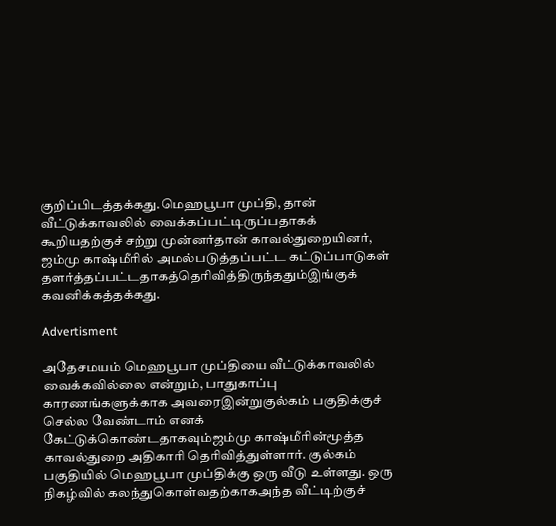குறிப்பிடத்தக்கது.மெஹபூபா முப்தி, தான் வீட்டுக்காவலில் வைக்கப்பட்டிருப்பதாகக் கூறியதற்குச் சற்று முன்னர்தான் காவல்துறையினர், ஜம்மு காஷ்மீரில் அமல்படுத்தப்பட்ட கட்டுப்பாடுகள் தளர்த்தப்பட்டதாகத்தெரிவித்திருந்ததும்இங்குக் கவனிக்கத்தக்கது.

Advertisment

அதேசமயம் மெஹபூபா முப்தியை வீட்டுக்காவலில் வைக்கவில்லை என்றும், பாதுகாப்பு காரணங்களுக்காக அவரைஇன்றுகுல்கம் பகுதிக்குச் செல்ல வேண்டாம் எனக் கேட்டுக்கொண்டதாகவும்ஜம்மு காஷ்மீரின்மூத்த காவல்துறை அதிகாரி தெரிவித்துள்ளார். குல்கம் பகுதியில் மெஹபூபா முப்திக்கு ஒரு வீடு உள்ளது. ஒரு நிகழ்வில் கலந்துகொள்வதற்காகஅந்த வீட்டிற்குச்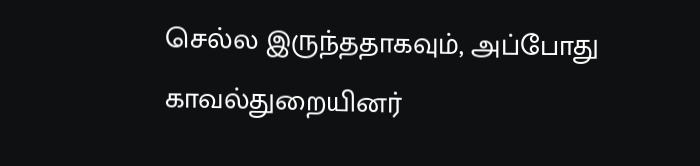செல்ல இருந்ததாகவும், அப்போது காவல்துறையினர்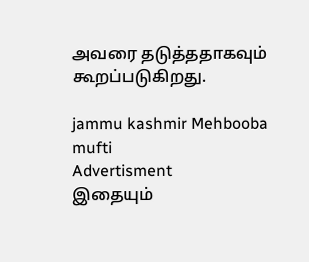அவரை தடுத்ததாகவும் கூறப்படுகிறது.

jammu kashmir Mehbooba mufti
Advertisment
இதையும்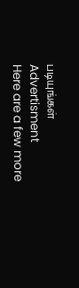படியுங்கள்
Advertisment
Here are a few more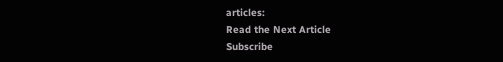articles:
Read the Next Article
Subscribe